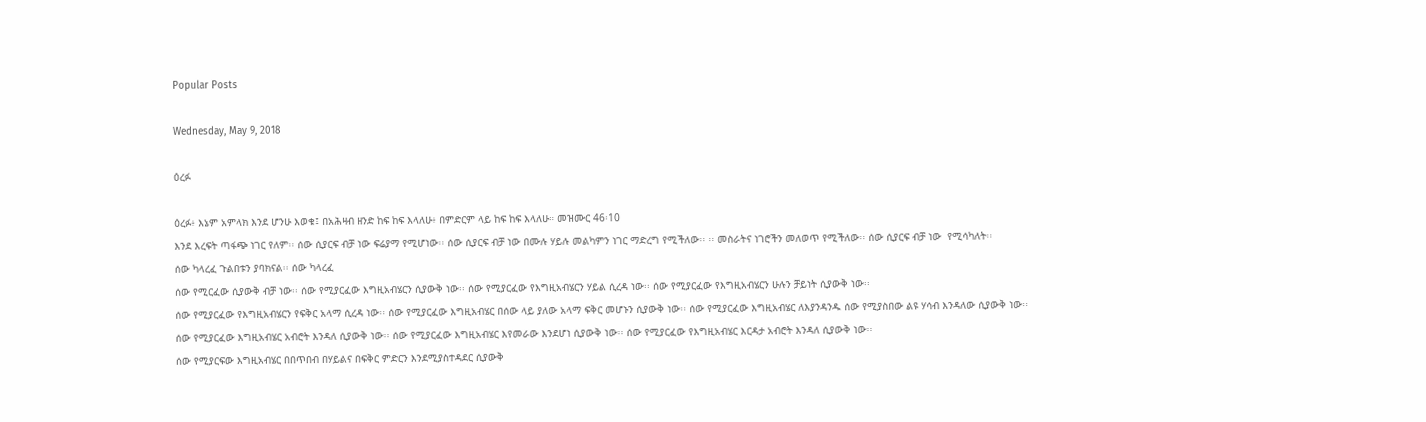Popular Posts

Wednesday, May 9, 2018

ዕረፉ

ዕረፉ፥ እኔም አምላክ እንደ ሆንሁ እወቁ፤ በአሕዛብ ዘንድ ከፍ ከፍ እላለሁ፥ በምድርም ላይ ከፍ ከፍ እላለሁ። መዝሙር 46፡10
እንደ እረፍት ጣፋጭ ነገር የለም፡፡ ሰው ሲያርፍ ብቻ ነው ፍሬያማ የሚሆነው፡፡ ሰው ሲያርፍ ብቻ ነው በሙሉ ሃይሉ መልካምን ነገር ማድረግ የሚችለው፡፡ ፡፡ መስራትና ነገሮችን መለወጥ የሚችለው፡፡ ሰው ሲያርፍ ብቻ ነው  የሚሳካለት፡፡
ሰው ካላረፈ ጉልበቱን ያባክናል፡፡ ሰው ካላረፈ
ሰው የሚርፈው ሲያውቅ ብቻ ነው፡፡ ሰው የሚያርፈው እግዚአብሄርን ሲያውቅ ነው፡፡ ሰው የሚያርፈው የእግዚአብሄርን ሃይል ሲረዳ ነው፡፡ ሰው የሚያርፈው የእግዚአብሄርን ሁሉን ቻይነት ሲያውቅ ነው፡፡
ሰው የሚያርፈው የእግዚአብሄርን የፍቅር አላማ ሲረዳ ነው፡፡ ሰው የሚያርፈው እግዚአብሄር በሰው ላይ ያለው አላማ ፍቅር መሆኑን ሲያውቅ ነው፡፡ ሰው የሚያርፈው እግዚአብሄር ለእያንዳንዱ ሰው የሚያስበው ልዩ ሃሳብ እንዳለው ሲያውቅ ነው፡፡
ሰው የሚያርፈው እግዚአብሄር አብሮት እንዳለ ሲያውቅ ነው፡፡ ሰው የሚያርፈው እግዚአብሄር እየመራው እንደሆነ ሲያውቅ ነው፡፡ ሰው የሚያርፈው የእግዚአብሄር እርዳታ አብሮት እንዳለ ሲያውቅ ነው፡፡
ሰው የሚያርፍው እግዚአብሄር በበጥበብ በሃይልና በፍቅር ምድርን እንደሚያስተዳደር ሲያውቅ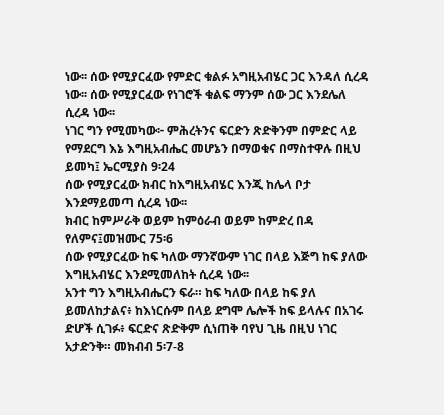ነው፡፡ ሰው የሚያርፈው የምድር ቁልፉ አግዚአብሄር ጋር እንዳለ ሲረዳ ነው፡፡ ሰው የሚያርፈው የነገሮች ቁልፍ ማንም ሰው ጋር እንደሌለ ሲረዳ ነው፡፡
ነገር ግን የሚመካው፦ ምሕረትንና ፍርድን ጽድቅንም በምድር ላይ የማደርግ እኔ እግዚአብሔር መሆኔን በማወቁና በማስተዋሉ በዚህ ይመካ፤ ኤርሚያስ 9፡24
ሰው የሚያርፈው ክብር ከእግዚአብሄር እንጂ ከሌላ ቦታ እንደማይመጣ ሲረዳ ነው፡፡
ክብር ከምሥራቅ ወይም ከምዕራብ ወይም ከምድረ በዳ የለምና፤መዝሙር 75፡6
ሰው የሚያርፈው ከፍ ካለው ማንኛውም ነገር በላይ እጅግ ከፍ ያለው እግዚአብሄር እንደሚመለከት ሲረዳ ነው፡፡
አንተ ግን እግዚአብሔርን ፍራ። ከፍ ካለው በላይ ከፍ ያለ ይመለከታልና፥ ከእነርሱም በላይ ደግሞ ሌሎች ከፍ ይላሉና በአገሩ ድሆች ሲገፉ፥ ፍርድና ጽድቅም ሲነጠቅ ባየህ ጊዜ በዚህ ነገር አታድንቅ። መክብብ 5፡7-8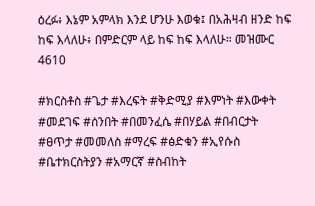ዕረፉ፥ እኔም አምላክ እንደ ሆንሁ እወቁ፤ በአሕዛብ ዘንድ ከፍ ከፍ እላለሁ፥ በምድርም ላይ ከፍ ከፍ እላለሁ። መዝሙር 4610

#ክርስቶስ #ጌታ #እረፍት #ቅድሚያ #እምነት #እውቀት #መደገፍ #ሰንበት #በመንፈሴ #በሃይል #በብርታት #ፀጥታ #መመለስ #ማረፍ #ፅድቁን #ኢየሱስ #ቤተክርስትያን #አማርኛ #ስብከት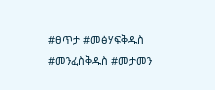#ፀጥታ #መፅሃፍቅዱስ #መንፈስቅዱስ #መታመን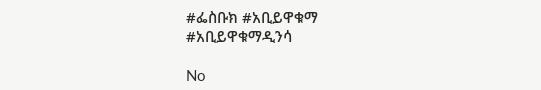#ፌስቡክ #አቢይዋቁማ #አቢይዋቁማዲንሳ

No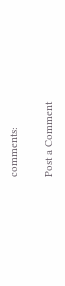comments:

Post a Comment